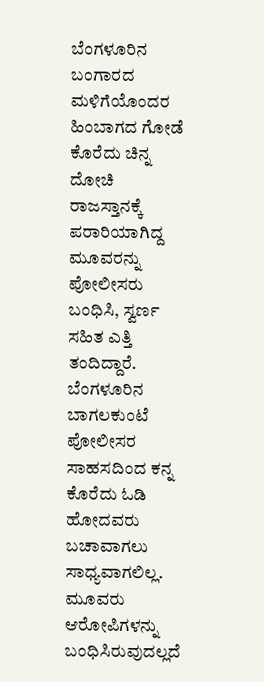ಬೆಂಗಳೂರಿನ ಬಂಗಾರದ ಮಳಿಗೆಯೊಂದರ ಹಿಂಬಾಗದ ಗೋಡೆ ಕೊರೆದು ಚಿನ್ನ ದೋಚಿ ರಾಜಸ್ತಾನಕ್ಕೆ ಪರಾರಿಯಾಗಿದ್ದ ಮೂವರನ್ನು ಪೋಲೀಸರು ಬಂಧಿಸಿ, ಸ್ವರ್ಣ ಸಹಿತ ಎತ್ತಿ ತಂದಿದ್ದಾರೆ.
ಬೆಂಗಳೂರಿನ ಬಾಗಲಕುಂಟೆ ಪೋಲೀಸರ ಸಾಹಸದಿಂದ ಕನ್ನ ಕೊರೆದು ಓಡಿ ಹೋದವರು ಬಚಾವಾಗಲು ಸಾಧ್ಯವಾಗಲಿಲ್ಲ. ಮೂವರು ಆರೋಪಿಗಳನ್ನು ಬಂಧಿಸಿರುವುದಲ್ಲದೆ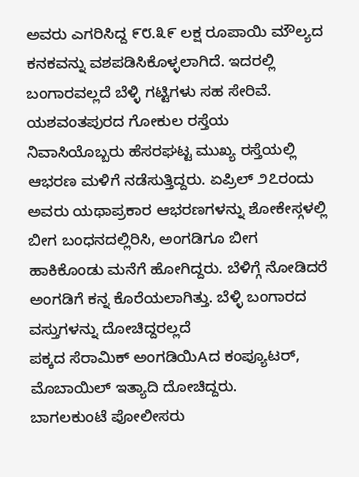ಅವರು ಎಗರಿಸಿದ್ದ ೯೮.೩೯ ಲಕ್ಷ ರೂಪಾಯಿ ಮೌಲ್ಯದ ಕನಕವನ್ನು ವಶಪಡಿಸಿಕೊಳ್ಳಲಾಗಿದೆ. ಇದರಲ್ಲಿ ಬಂಗಾರವಲ್ಲದೆ ಬೆಳ್ಳಿ ಗಟ್ಟಿಗಳು ಸಹ ಸೇರಿವೆ.
ಯಶವಂತಪುರದ ಗೋಕುಲ ರಸ್ತೆಯ ನಿವಾಸಿಯೊಬ್ಬರು ಹೆಸರಘಟ್ಟ ಮುಖ್ಯ ರಸ್ತೆಯಲ್ಲಿ ಆಭರಣ ಮಳಿಗೆ ನಡೆಸುತ್ತಿದ್ದರು. ಏಪ್ರಿಲ್ ೨೭ರಂದು ಅವರು ಯಥಾಪ್ರಕಾರ ಆಭರಣಗಳನ್ನು ಶೋಕೇಸ್ಗಳಲ್ಲಿ ಬೀಗ ಬಂಧನದಲ್ಲಿರಿಸಿ, ಅಂಗಡಿಗೂ ಬೀಗ ಹಾಕಿಕೊಂಡು ಮನೆಗೆ ಹೋಗಿದ್ದರು. ಬೆಳಿಗ್ಗೆ ನೋಡಿದರೆ ಅಂಗಡಿಗೆ ಕನ್ನ ಕೊರೆಯಲಾಗಿತ್ತು. ಬೆಳ್ಳಿ ಬಂಗಾರದ ವಸ್ತುಗಳನ್ನು ದೋಚಿದ್ದರಲ್ಲದೆ
ಪಕ್ಕದ ಸೆರಾಮಿಕ್ ಅಂಗಡಿಯಿAದ ಕಂಪ್ಯೂಟರ್, ಮೊಬಾಯಿಲ್ ಇತ್ಯಾದಿ ದೋಚಿದ್ದರು.
ಬಾಗಲಕುಂಟೆ ಪೋಲೀಸರು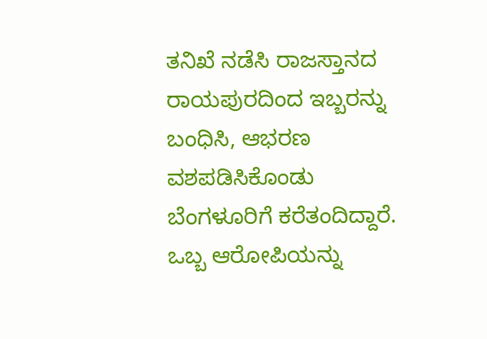ತನಿಖೆ ನಡೆಸಿ ರಾಜಸ್ತಾನದ ರಾಯಪುರದಿಂದ ಇಬ್ಬರನ್ನು ಬಂಧಿಸಿ, ಆಭರಣ ವಶಪಡಿಸಿಕೊಂಡು ಬೆಂಗಳೂರಿಗೆ ಕರೆತಂದಿದ್ದಾರೆ. ಒಬ್ಬ ಆರೋಪಿಯನ್ನು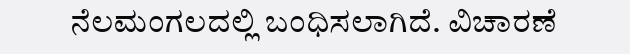ನೆಲಮಂಗಲದಲ್ಲಿ ಬಂಧಿಸಲಾಗಿದೆ. ವಿಚಾರಣೆ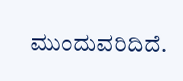ಮುಂದುವರಿದಿದೆ.